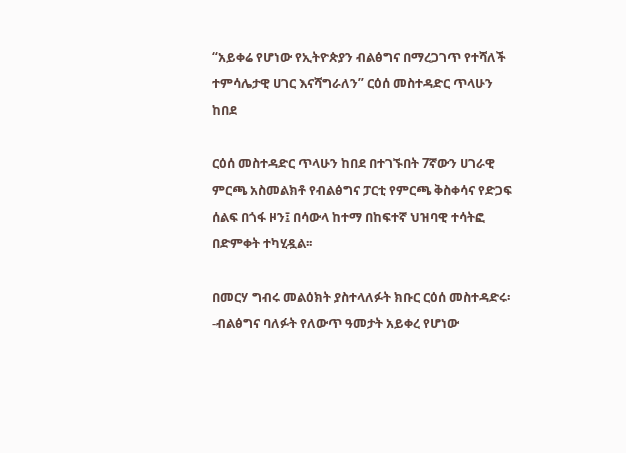“አይቀሬ የሆነው የኢትዮጵያን ብልፅግና በማረጋገጥ የተሻለች ተምሳሌታዊ ሀገር እናሻግራለን” ርዕሰ መስተዳድር ጥላሁን ከበደ

ርዕሰ መስተዳድር ጥላሁን ከበደ በተገኙበት 7ኛውን ሀገራዊ ምርጫ አስመልክቶ የብልፅግና ፓርቲ የምርጫ ቅስቀሳና የድጋፍ ሰልፍ በጎፋ ዞን፤ በሳውላ ከተማ በከፍተኛ ህዝባዊ ተሳትፎ በድምቀት ተካሂዷል፡፡

በመርሃ ግብሩ መልዕክት ያስተላለፉት ክቡር ርዕሰ መስተዳድሩ፡-ብልፅግና ባለፉት የለውጥ ዓመታት አይቀረ የሆነው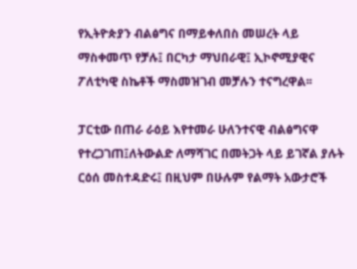የኢትዮጵያን ብልፅግና በማይቀለበስ መሠረት ላይ ማስቀመጥ የቻሉ፤ በርካታ ማህበራዊ፤ ኢኮኖሚያዊና ፖለቲካዊ ስኬቶች ማስመዝገብ መቻሉን ተናግረዋል፡፡

ፓርቲው በጠራ ራዕይ እየተመራ ሁለንተናዊ ብልፅግናዋ የተረጋገጠ፤ለትውልድ ለማሻገር በመትጋት ላይ ይገኛል ያሉት ርዕሰ መስተዳድሩ፤ በዚህም በሁሉም የልማት አውታሮች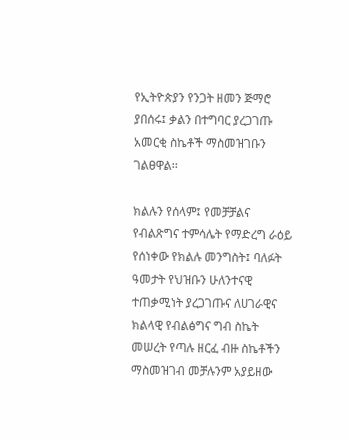የኢትዮጵያን የንጋት ዘመን ጅማሮ ያበሰሩ፤ ቃልን በተግባር ያረጋገጡ አመርቂ ስኬቶች ማስመዝገቡን ገልፀዋል፡፡

ክልሉን የሰላም፤ የመቻቻልና የብልጽግና ተምሳሌት የማድረግ ራዕይ የሰነቀው የክልሉ መንግስት፤ ባለፉት ዓመታት የህዝቡን ሁለንተናዊ ተጠቃሚነት ያረጋገጡና ለሀገራዊና ክልላዊ የብልፅግና ግብ ስኬት መሠረት የጣሉ ዘርፈ ብዙ ስኬቶችን ማስመዝገብ መቻሉንም አያይዘው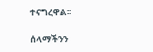ተናግረዋል፡፡

ሰላማችንን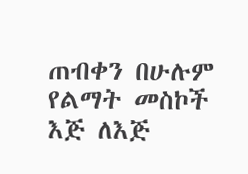ጠብቀን በሁሉም የልማት መስኮች እጅ ለእጅ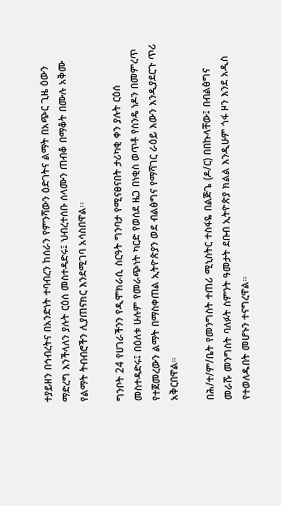ተያይዘን በኅብረትና በአንድነት ተባብረን ከሰራን የምንሻውን ዕድገትና ልማት በአጭር ጊዜ ዕውን ማድረግ እንችላለን ያሉት ርዕሰ መስተዳድሩ፤ ህብረተሰቡ ሰላሙን ጠብቆ በማቆት በሙሉ አቅሙ የልማት ትብብሮችን ሊያጠናክር እንደሚገባ አሳስበዋል፡፡

ግንቦት 24 የሀገራችንን የዲሞክራሲ ስርዓት ግንባታ የሚናፀናበት ታሪካቂ ቀን ያሉት ርዕሰ መስተዳድሩ፤ በዕለቱ ሁሉም የመራጭነት ካርድ የወሰደ ዜጋ በነቂስ ወጥቶ የስንዴ ነዶን በመምረጥ የተጀመረውን ልማት በማስቀጠል ኢትዮጵያን ወደ ብልፅግና የማሻገር ራዕይ እውን እንዲያደርጉ ጥሪ አቅርበዋል።

በሕ/ተ/ም/ቤት የመንግስት ተጠሪ ሚኒስትር ተስፋዬ በልጅጌ (ዶ/ር) በበኩላቸው፤ በብልፅግና መራሹ መንግስት ባለፉት ስምንት ዓመታት ደቡብ ኢትዮጵያ ክልል እንዲሁም ጎፋ ዞን እንደ አዲስ የተወለዱበት መሆኑን ተናግረዋል።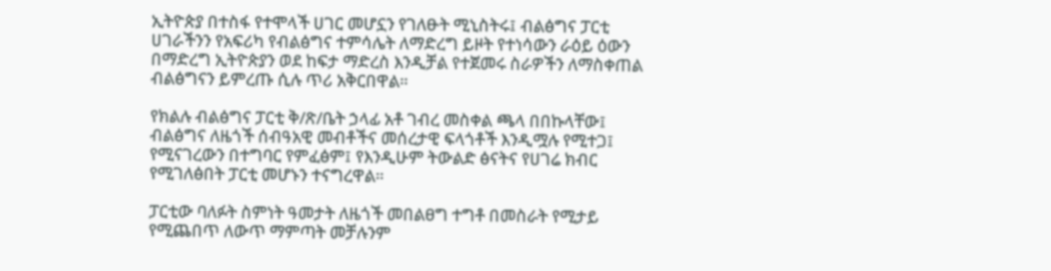ኢትዮጵያ በተስፋ የተሞላች ሀገር መሆኗን የገለፁት ሚኒስትሩ፤ ብልፅግና ፓርቲ ሀገራችንን የአፍሪካ የብልፅግና ተምሳሌት ለማድረግ ይዞት የተነሳውን ራዕይ ዕውን በማድረግ ኢትዮጵያን ወደ ከፍታ ማድረስ እንዲቻል የተጀመሩ ስራዎችን ለማስቀጠል ብልፅግናን ይምረጡ ሲሉ ጥሪ አቅርበዋል።

የክልሉ ብልፅግና ፓርቲ ቅ/ጽ/ቤት ኃላፊ አቶ ገብረ መስቀል ጫላ በበኩላቸው፤ ብልፅግና ለዜጎች ሰብዓአዊ መብቶችና መሰረታዊ ፍላጎቶች እንዲሟሉ የሚተጋ፤ የሚናገረውን በተግባር የምፈፅም፤ የእንዲሁም ትውልድ ፅናትና የሀገሬ ክብር የሚገለፅበት ፓርቲ መሆኑን ተናግረዋል።

ፓርቲው ባለፉት ስምነት ዓመታት ለዜጎች መበልፀግ ተግቶ በመስራት የሚታይ የሚጨበጥ ለውጥ ማምጣት መቻሉንም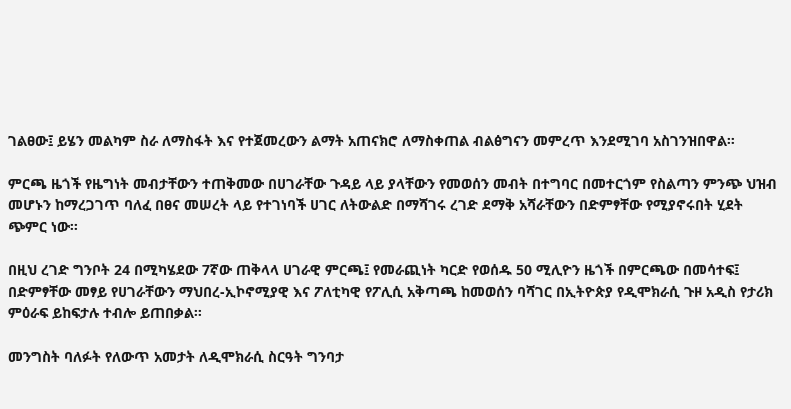ገልፀው፤ ይሄን መልካም ስራ ለማስፋት እና የተጀመረውን ልማት አጠናክሮ ለማስቀጠል ብልፅግናን መምረጥ እንደሚገባ አስገንዝበዋል።

ምርጫ ዜጎች የዜግነት መብታቸውን ተጠቅመው በሀገራቸው ጉዳይ ላይ ያላቸውን የመወሰን መብት በተግባር በመተርጎም የስልጣን ምንጭ ህዝብ መሆኑን ከማረጋገጥ ባለፈ በፀና መሠረት ላይ የተገነባች ሀገር ለትውልድ በማሻገሩ ረገድ ደማቅ አሻራቸውን በድምፃቸው የሚያኖሩበት ሂደት ጭምር ነው፡፡

በዚህ ረገድ ግንቦት 24 በሚካሄደው 7ኛው ጠቅላላ ሀገራዊ ምርጫ፤ የመራጪነት ካርድ የወሰዱ 50 ሚሊዮን ዜጎች በምርጫው በመሳተፍ፤ በድምፃቸው መፃይ የሀገራቸውን ማህበረ-ኢኮኖሚያዊ እና ፖለቲካዊ የፖሊሲ አቅጣጫ ከመወሰን ባሻገር በኢትዮጵያ የዲሞክራሲ ጉዞ አዲስ የታሪክ ምዕራፍ ይከፍታሉ ተብሎ ይጠበቃል፡፡

መንግስት ባለፉት የለውጥ አመታት ለዲሞክራሲ ስርዓት ግንባታ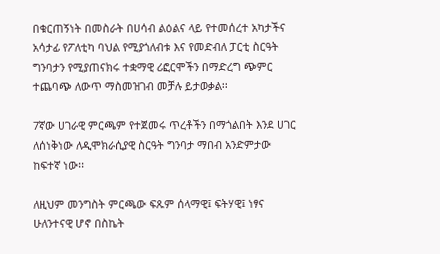በቁርጠኝነት በመስራት በሀሳብ ልዕልና ላይ የተመሰረተ አካታችና አሳታፊ የፖለቲካ ባህል የሚያጎለብቱ እና የመድብለ ፓርቲ ስርዓት ግንባታን የሚያጠናክሩ ተቋማዊ ሪፎርሞችን በማድረግ ጭምር ተጨባጭ ለውጥ ማስመዝገብ መቻሉ ይታወቃል፡፡

7ኛው ሀገራዊ ምርጫም የተጀመሩ ጥረቶችን በማጎልበት እንደ ሀገር ለሰነቅነው ለዲሞክራሲያዊ ስርዓት ግንባታ ማበብ አንድምታው ከፍተኛ ነው፡፡

ለዚህም መንግስት ምርጫው ፍጹም ሰላማዊ፤ ፍትሃዊ፤ ነፃና ሁለንተናዊ ሆኖ በስኬት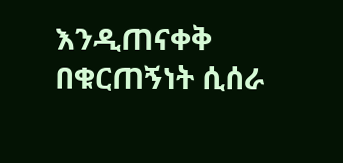እንዲጠናቀቅ በቁርጠኝነት ሲሰራ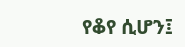የቆየ ሲሆን፤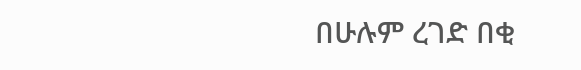በሁሉም ረገድ በቂ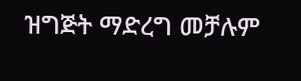ዝግጅት ማድረግ መቻሉም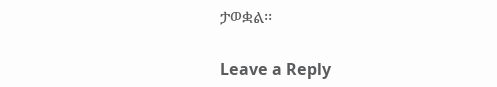ታወቋል፡፡

Leave a Reply